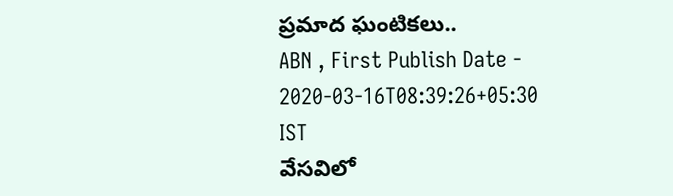ప్రమాద ఘంటికలు..
ABN , First Publish Date - 2020-03-16T08:39:26+05:30 IST
వేసవిలో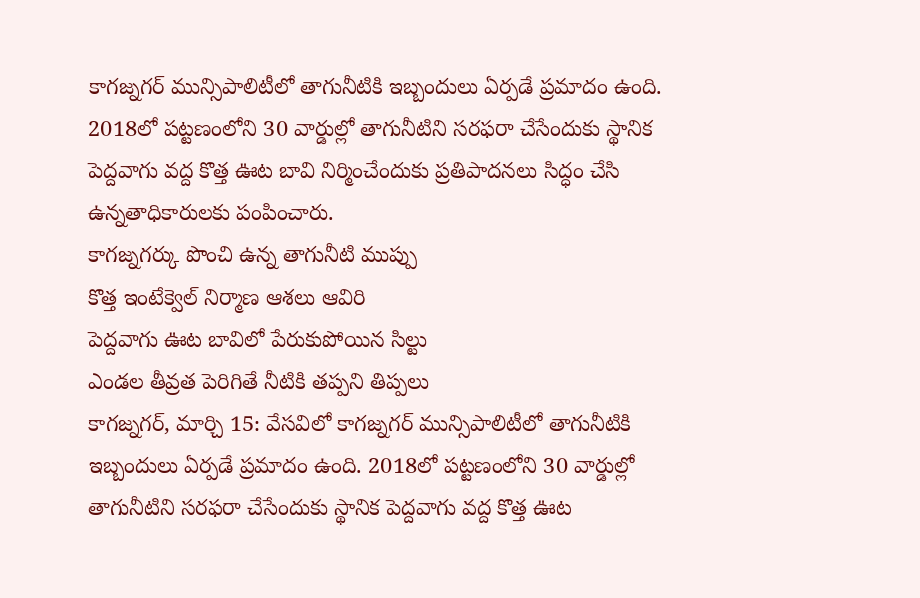కాగజ్నగర్ మున్సిపాలిటీలో తాగునీటికి ఇబ్బందులు ఏర్పడే ప్రమాదం ఉంది. 2018లో పట్టణంలోని 30 వార్డుల్లో తాగునీటిని సరఫరా చేసేందుకు స్థానిక పెద్దవాగు వద్ద కొత్త ఊట బావి నిర్మించేందుకు ప్రతిపాదనలు సిద్ధం చేసి ఉన్నతాధికారులకు పంపించారు.
కాగజ్నగర్కు పొంచి ఉన్న తాగునీటి ముప్పు
కొత్త ఇంటేక్వెల్ నిర్మాణ ఆశలు ఆవిరి
పెద్దవాగు ఊట బావిలో పేరుకుపోయిన సిల్టు
ఎండల తీవ్రత పెరిగితే నీటికి తప్పని తిప్పలు
కాగజ్నగర్, మార్చి 15: వేసవిలో కాగజ్నగర్ మున్సిపాలిటీలో తాగునీటికి ఇబ్బందులు ఏర్పడే ప్రమాదం ఉంది. 2018లో పట్టణంలోని 30 వార్డుల్లో తాగునీటిని సరఫరా చేసేందుకు స్థానిక పెద్దవాగు వద్ద కొత్త ఊట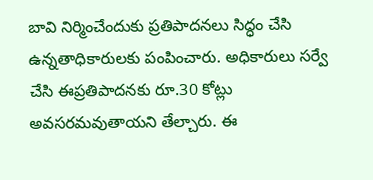బావి నిర్మించేందుకు ప్రతిపాదనలు సిద్ధం చేసి ఉన్నతాధికారులకు పంపించారు. అధికారులు సర్వే చేసి ఈప్రతిపాదనకు రూ.30 కోట్లు అవసరమవుతాయని తేల్చారు. ఈ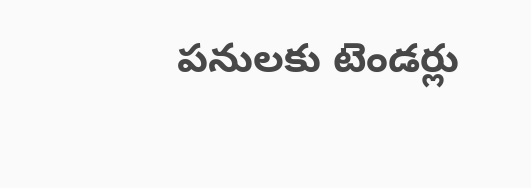పనులకు టెండర్లు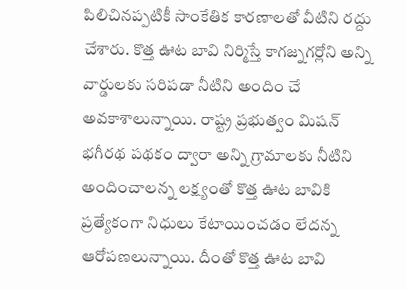పిలిచినప్పటికీ సాంకేతిక కారణాలతో వీటిని రద్దు చేశారు. కొత్త ఊట బావి నిర్మిస్తే కాగజ్నగర్లోని అన్ని వార్డులకు సరిపడా నీటిని అందిం చే అవకాశాలున్నాయి. రాష్ట్ర ప్రభుత్వం మిషన్ భగీరథ పథకం ద్వారా అన్ని గ్రామాలకు నీటిని అందించాలన్న లక్ష్యంతో కొత్త ఊట బావికి ప్రత్యేకంగా నిధులు కేటాయించడం లేదన్న ఆరోపణలున్నాయి. దీంతో కొత్త ఊట బావి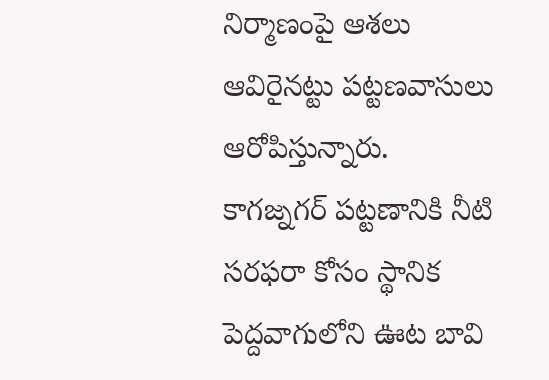నిర్మాణంపై ఆశలు ఆవిరైనట్టు పట్టణవాసులు ఆరోపిస్తున్నారు.
కాగజ్నగర్ పట్టణానికి నీటి సరఫరా కోసం స్థానిక పెద్దవాగులోని ఊట బావి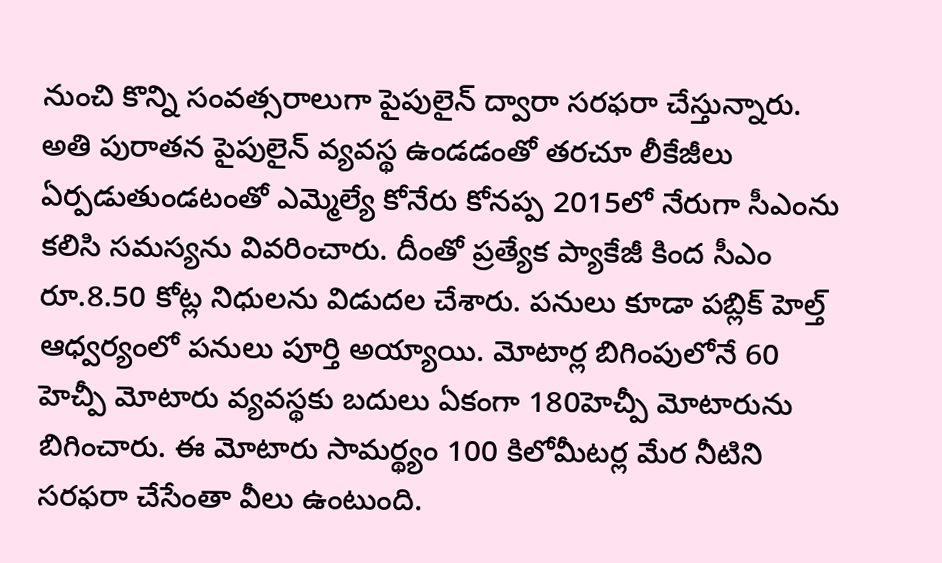నుంచి కొన్ని సంవత్సరాలుగా పైపులైన్ ద్వారా సరఫరా చేస్తున్నారు. అతి పురాతన పైపులైన్ వ్యవస్థ ఉండడంతో తరచూ లీకేజీలు ఏర్పడుతుండటంతో ఎమ్మెల్యే కోనేరు కోనప్ప 2015లో నేరుగా సీఎంను కలిసి సమస్యను వివరించారు. దీంతో ప్రత్యేక ప్యాకేజీ కింద సీఎం రూ.8.50 కోట్ల నిధులను విడుదల చేశారు. పనులు కూడా పబ్లిక్ హెల్త్ ఆధ్వర్యంలో పనులు పూర్తి అయ్యాయి. మోటార్ల బిగింపులోనే 60 హెచ్పీ మోటారు వ్యవస్థకు బదులు ఏకంగా 180హెచ్పీ మోటారును బిగించారు. ఈ మోటారు సామర్థ్యం 100 కిలోమీటర్ల మేర నీటిని సరఫరా చేసేంతా వీలు ఉంటుంది.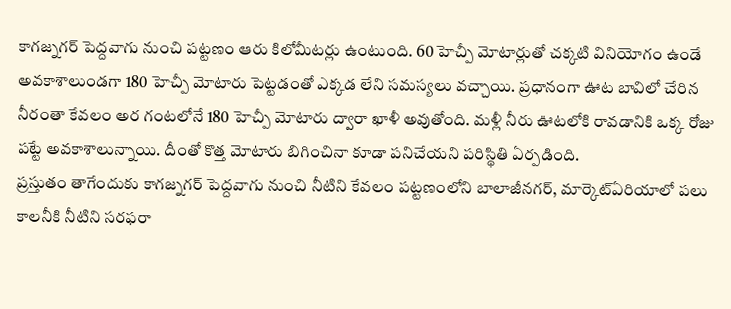కాగజ్నగర్ పెద్దవాగు నుంచి పట్టణం ఆరు కిలోమీటర్లు ఉంటుంది. 60 హెచ్పీ మోటార్లుతో చక్కటి వినియోగం ఉండే అవకాశాలుండగా 180 హెచ్పీ మోటారు పెట్టడంతో ఎక్కడ లేని సమస్యలు వచ్చాయి. ప్రధానంగా ఊట బావిలో చేరిన నీరంతా కేవలం అర గంటలోనే 180 హెచ్పీ మోటారు ద్వారా ఖాళీ అవుతోంది. మళ్లీ నీరు ఊటలోకి రావడానికి ఒక్క రోజు పట్టే అవకాశాలున్నాయి. దీంతో కొత్త మోటారు బిగించినా కూడా పనిచేయని పరిస్థితి ఏర్పడింది.
ప్రస్తుతం తాగేందుకు కాగజ్నగర్ పెద్దవాగు నుంచి నీటిని కేవలం పట్టణంలోని బాలాజీనగర్, మార్కెట్ఏరియాలో పలు కాలనీకి నీటిని సరఫరా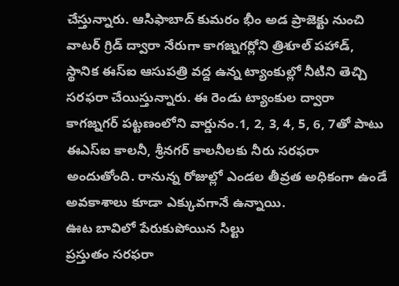చేస్తున్నారు. ఆసిఫాబాద్ కుమరం భీం అడ ప్రాజెక్టు నుంచి వాటర్ గ్రిడ్ ద్వారా నేరుగా కాగజ్నగర్లోని త్రిశూల్ పహాడ్, స్థానిక ఈస్ఐ ఆసుపత్రి వద్ద ఉన్న ట్యాంకుల్లో నీటిని తెచ్చి సరఫరా చేయిస్తున్నారు. ఈ రెండు ట్యాంకుల ద్వారా కాగజ్నగర్ పట్టణంలోని వార్డునం.1, 2, 3, 4, 5, 6, 7తో పాటు ఈఎస్ఐ కాలనీ, శ్రీనగర్ కాలనీలకు నీరు సరఫరా అందుతోంది. రానున్న రోజుల్లో ఎండల తీవ్రత అధికంగా ఉండే అవకాశాలు కూడా ఎక్కువగానే ఉన్నాయి.
ఊట బావిలో పేరుకుపోయిన సిల్టు
ప్రస్తుతం సరఫరా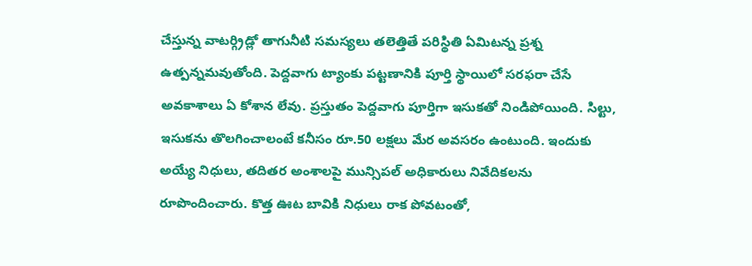చేస్తున్న వాటర్గ్రిడ్లో తాగునీటి సమస్యలు తలెత్తితే పరిస్థితి ఏమిటన్న ప్రశ్న ఉత్పన్నమవుతోంది. పెద్దవాగు ట్యాంకు పట్టణానికి పూర్తి స్థాయిలో సరఫరా చేసే అవకాశాలు ఏ కోశాన లేవు. ప్రస్తుతం పెద్దవాగు పూర్తిగా ఇసుకతో నిండిపోయింది. సిల్టు, ఇసుకను తొలగించాలంటే కనీసం రూ.50 లక్షలు మేర అవసరం ఉంటుంది. ఇందుకు అయ్యే నిధులు, తదితర అంశాలపై మున్సిపల్ అధికారులు నివేదికలను రూపొందించారు. కొత్త ఊట బావికి నిధులు రాక పోవటంతో,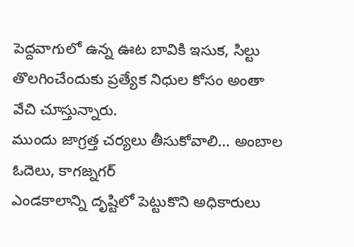పెద్దవాగులో ఉన్న ఊట బావికి ఇసుక, సిల్టు తొలగించేందుకు ప్రత్యేక నిధుల కోసం అంతా వేచి చూస్తున్నారు.
ముందు జాగ్రత్త చర్యలు తీసుకోవాలి... అంబాల ఓదెలు, కాగజ్నగర్
ఎండకాలాన్ని దృష్టిలో పెట్టుకొని అధికారులు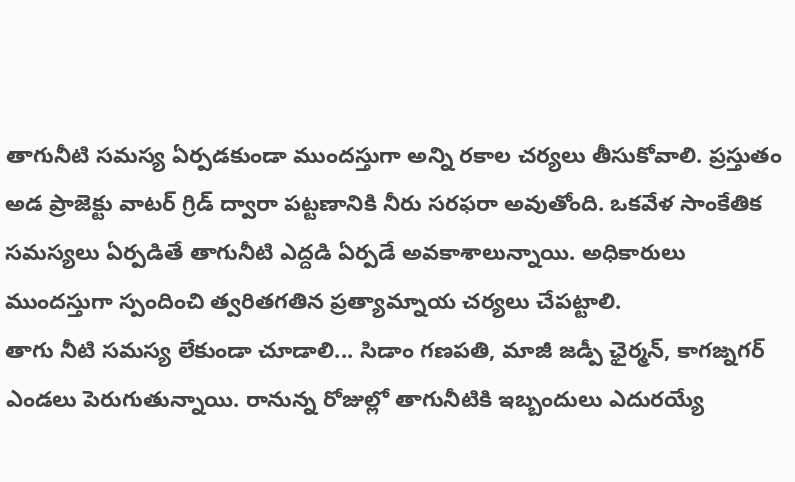తాగునీటి సమస్య ఏర్పడకుండా ముందస్తుగా అన్ని రకాల చర్యలు తీసుకోవాలి. ప్రస్తుతం అడ ప్రాజెక్టు వాటర్ గ్రిడ్ ద్వారా పట్టణానికి నీరు సరఫరా అవుతోంది. ఒకవేళ సాంకేతిక సమస్యలు ఏర్పడితే తాగునీటి ఎద్దడి ఏర్పడే అవకాశాలున్నాయి. అధికారులు ముందస్తుగా స్పందించి త్వరితగతిన ప్రత్యామ్నాయ చర్యలు చేపట్టాలి.
తాగు నీటి సమస్య లేకుండా చూడాలి... సిడాం గణపతి, మాజీ జడ్పీ ఛైర్మన్, కాగజ్నగర్
ఎండలు పెరుగుతున్నాయి. రానున్న రోజుల్లో తాగునీటికి ఇబ్బందులు ఎదురయ్యే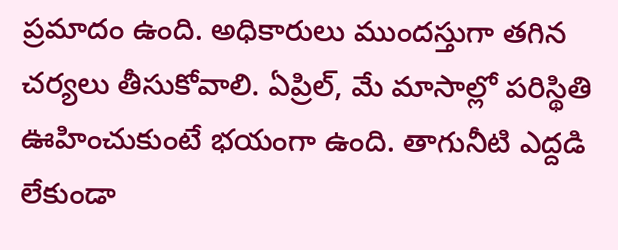ప్రమాదం ఉంది. అధికారులు ముందస్తుగా తగిన చర్యలు తీసుకోవాలి. ఏప్రిల్, మే మాసాల్లో పరిస్థితి ఊహించుకుంటే భయంగా ఉంది. తాగునీటి ఎద్దడి లేకుండా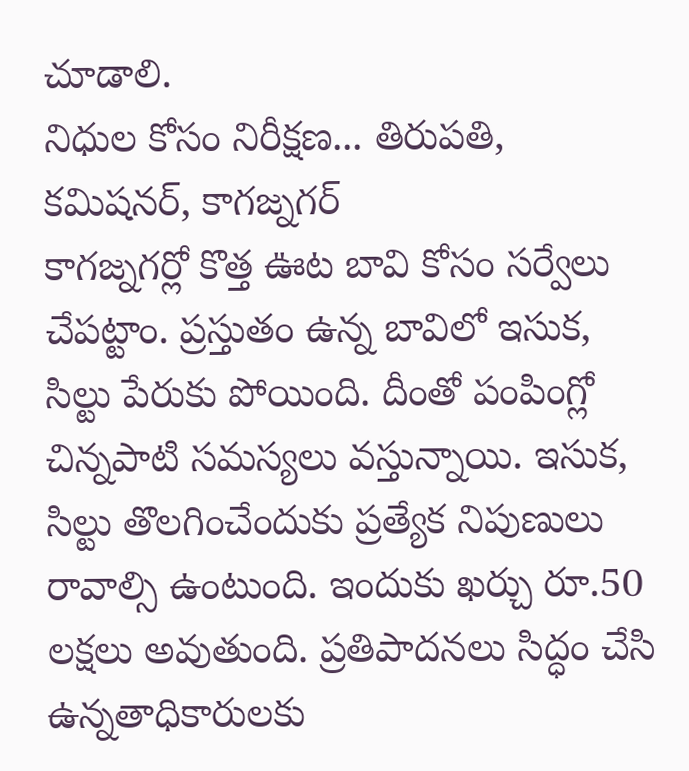చూడాలి.
నిధుల కోసం నిరీక్షణ... తిరుపతి, కమిషనర్, కాగజ్నగర్
కాగజ్నగర్లో కొత్త ఊట బావి కోసం సర్వేలు చేపట్టాం. ప్రస్తుతం ఉన్న బావిలో ఇసుక, సిల్టు పేరుకు పోయింది. దీంతో పంపింగ్లో చిన్నపాటి సమస్యలు వస్తున్నాయి. ఇసుక, సిల్టు తొలగించేందుకు ప్రత్యేక నిపుణులు రావాల్సి ఉంటుంది. ఇందుకు ఖర్చు రూ.50 లక్షలు అవుతుంది. ప్రతిపాదనలు సిద్ధం చేసి ఉన్నతాధికారులకు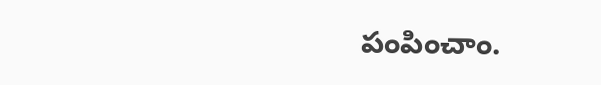పంపించాం.